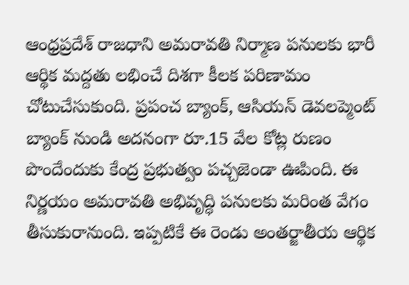ఆంధ్రప్రదేశ్ రాజధాని అమరావతి నిర్మాణ పనులకు భారీ ఆర్థిక మద్దతు లభించే దిశగా కీలక పరిణామం చోటుచేసుకుంది. ప్రపంచ బ్యాంక్, ఆసియన్ డెవలప్మెంట్ బ్యాంక్ నుండి అదనంగా రూ.15 వేల కోట్ల రుణం పొందేందుకు కేంద్ర ప్రభుత్వం పచ్చజెండా ఊపింది. ఈ నిర్ణయం అమరావతి అభివృద్ధి పనులకు మరింత వేగం తీసుకురానుంది. ఇప్పటికే ఈ రెండు అంతర్జాతీయ ఆర్థిక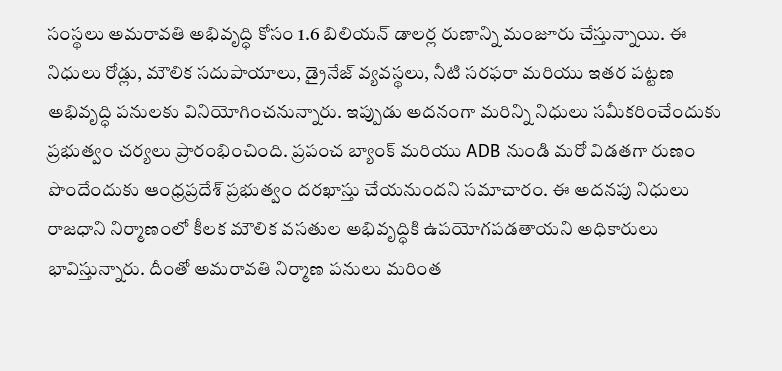సంస్థలు అమరావతి అభివృద్ధి కోసం 1.6 బిలియన్ డాలర్ల రుణాన్ని మంజూరు చేస్తున్నాయి. ఈ నిధులు రోడ్లు, మౌలిక సదుపాయాలు, డ్రైనేజ్ వ్యవస్థలు, నీటి సరఫరా మరియు ఇతర పట్టణ అభివృద్ధి పనులకు వినియోగించనున్నారు. ఇప్పుడు అదనంగా మరిన్ని నిధులు సమీకరించేందుకు ప్రభుత్వం చర్యలు ప్రారంభించింది. ప్రపంచ బ్యాంక్ మరియు ADB నుండి మరో విడతగా రుణం పొందేందుకు ఆంధ్రప్రదేశ్ ప్రభుత్వం దరఖాస్తు చేయనుందని సమాచారం. ఈ అదనపు నిధులు రాజధాని నిర్మాణంలో కీలక మౌలిక వసతుల అభివృద్ధికి ఉపయోగపడతాయని అధికారులు భావిస్తున్నారు. దీంతో అమరావతి నిర్మాణ పనులు మరింత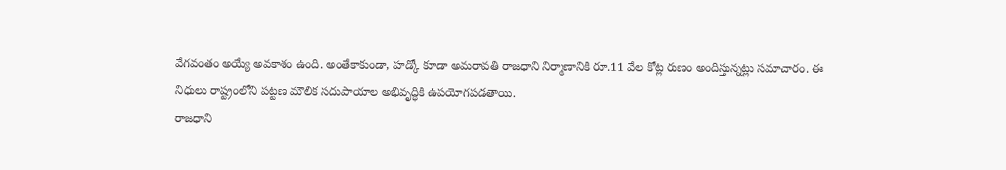వేగవంతం అయ్యే అవకాశం ఉంది. అంతేకాకుండా, హడ్కో కూడా అమరావతి రాజధాని నిర్మాణానికి రూ.11 వేల కోట్ల రుణం అందిస్తున్నట్లు సమాచారం. ఈ నిధులు రాష్ట్రంలోని పట్టణ మౌలిక సదుపాయాల అభివృద్ధికి ఉపయోగపడతాయి.
రాజధాని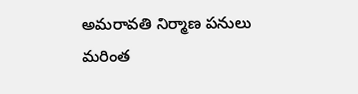అమరావతి నిర్మాణ పనులు మరింత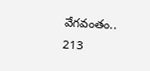వేగవంతం..
213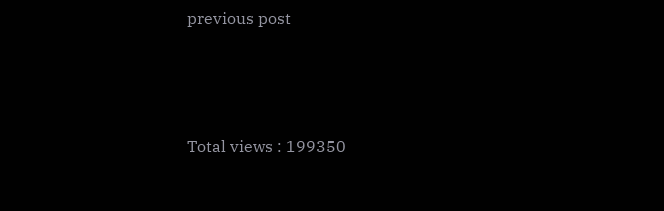previous post




Total views : 199350